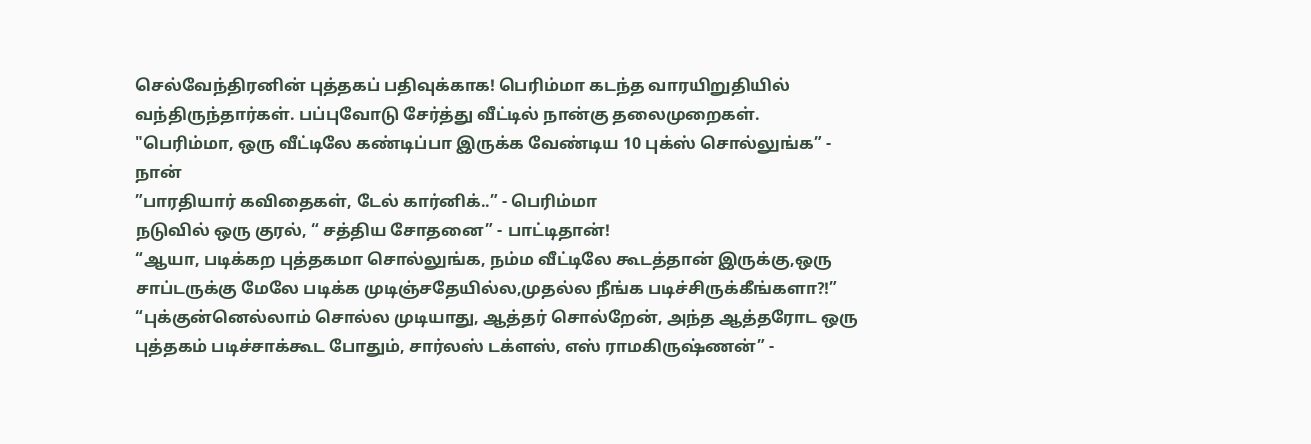செல்வேந்திரனின் புத்தகப் பதிவுக்காக! பெரிம்மா கடந்த வாரயிறுதியில் வந்திருந்தார்கள். பப்புவோடு சேர்த்து வீட்டில் நான்கு தலைமுறைகள்.
"பெரிம்மா, ஒரு வீட்டிலே கண்டிப்பா இருக்க வேண்டிய 10 புக்ஸ் சொல்லுங்க” - நான்
”பாரதியார் கவிதைகள், டேல் கார்னிக்..” - பெரிம்மா
நடுவில் ஒரு குரல், “ சத்திய சோதனை” - பாட்டிதான்!
“ஆயா, படிக்கற புத்தகமா சொல்லுங்க, நம்ம வீட்டிலே கூடத்தான் இருக்கு,ஒரு சாப்டருக்கு மேலே படிக்க முடிஞ்சதேயில்ல,முதல்ல நீங்க படிச்சிருக்கீங்களா?!”
“புக்குன்னெல்லாம் சொல்ல முடியாது, ஆத்தர் சொல்றேன், அந்த ஆத்தரோட ஒரு புத்தகம் படிச்சாக்கூட போதும், சார்லஸ் டக்ளஸ், எஸ் ராமகிருஷ்ணன்” -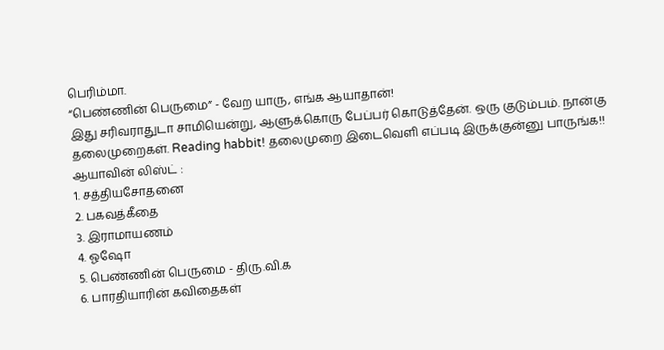பெரிம்மா.
“பெண்ணின் பெருமை” - வேற யாரு, எங்க ஆயாதான்!
இது சரிவராதுடா சாமியென்று, ஆளுக்கொரு பேப்பர் கொடுத்தேன். ஒரு குடும்பம். நான்கு தலைமுறைகள். Reading habbit! தலைமுறை இடைவெளி எப்படி இருக்குன்னு பாருங்க!!
ஆயாவின் லிஸ்ட் :
1. சத்தியசோதனை
2. பகவத்கீதை
3. இராமாயணம்
4. ஓஷோ
5. பெண்ணின் பெருமை - திரு.வி.க
6. பாரதியாரின் கவிதைகள்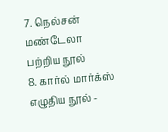7. நெல்சன் மண்டேலா பற்றிய நூல்
8. கார்ல் மார்க்ஸ் எழுதிய நூல் -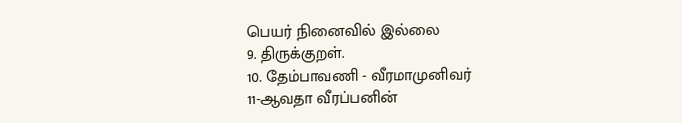பெயர் நினைவில் இல்லை
9. திருக்குறள்.
10. தேம்பாவணி - வீரமாமுனிவர்
11-ஆவதா வீரப்பனின்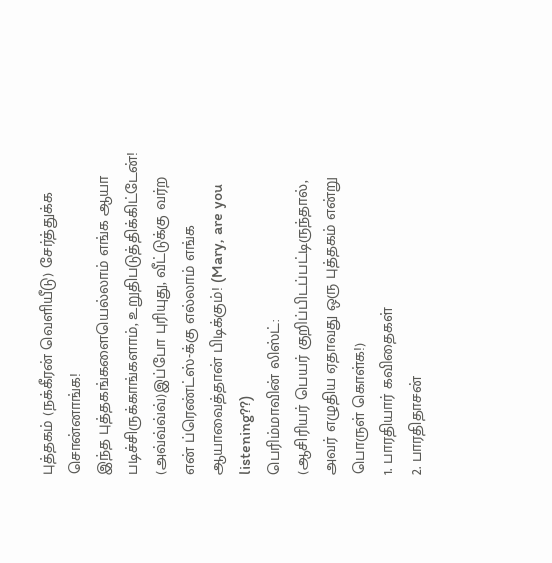புத்தகம் (நக்கீரன் வெளியீடு) சேர்த்துக்க சொன்னாங்க!
இந்த புத்தகங்களையெல்லாம் எங்க ஆயா படிச்சிருக்காங்களாம், உறுதிபடுத்திக்கிட்டேன்! (அவ்வ்வ்வ்)இப்போ புரியுது, வீட்டுக்கு வர்ற என் ப்ரெண்ட்ஸ்-க்கு எல்லாம் எங்க ஆயாவைத்தான் பிடிக்கும்! (Mary, are you listening??)
பெரிம்மாவின் லிஸ்ட்:
(ஆசிரியர் பெயர் குறிப்பிடப்பட்டிருந்தால், அவர் எழுதிய ஏதாவது ஒரு புத்தகம் என்று பொருள் கொள்க!)
1. பாரதியார் கவிதைகள்
2. பாரதிதாசன்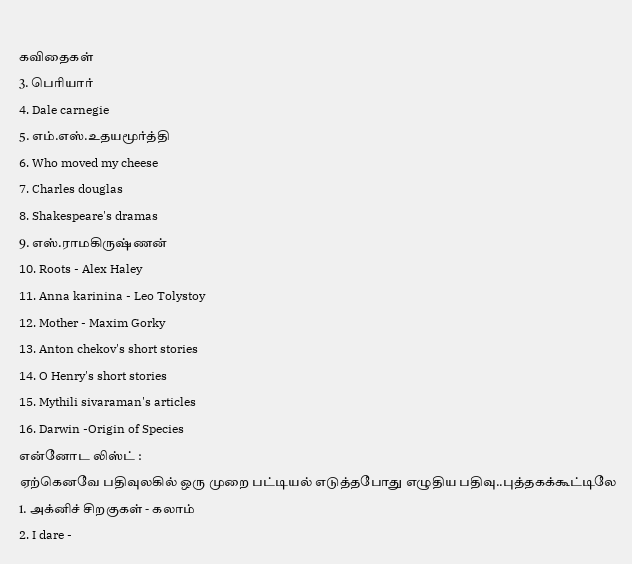கவிதைகள்
3. பெரியார்
4. Dale carnegie
5. எம்.எஸ்.உதயமூர்த்தி
6. Who moved my cheese
7. Charles douglas
8. Shakespeare's dramas
9. எஸ்.ராமகிருஷ்ணன்
10. Roots - Alex Haley
11. Anna karinina - Leo Tolystoy
12. Mother - Maxim Gorky
13. Anton chekov's short stories
14. O Henry's short stories
15. Mythili sivaraman's articles
16. Darwin -Origin of Species
என்னோட லிஸ்ட் :
ஏற்கெனவே பதிவுலகில் ஒரு முறை பட்டியல் எடுத்தபோது எழுதிய பதிவு..புத்தகக்கூட்டிலே
1. அக்னிச் சிறகுகள் - கலாம்
2. I dare -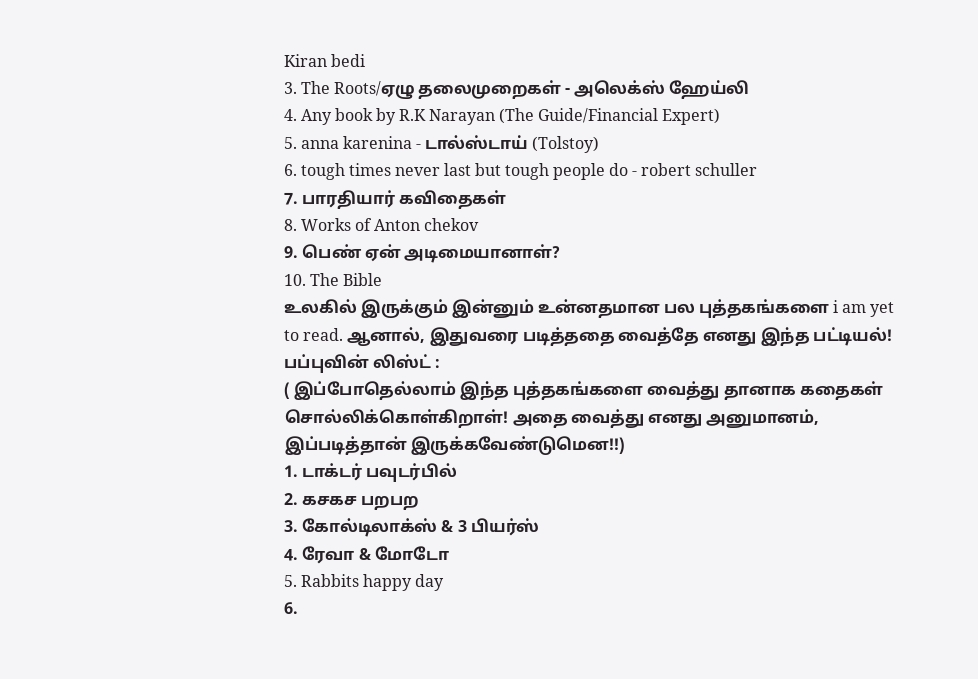Kiran bedi
3. The Roots/ஏழு தலைமுறைகள் - அலெக்ஸ் ஹேய்லி
4. Any book by R.K Narayan (The Guide/Financial Expert)
5. anna karenina - டால்ஸ்டாய் (Tolstoy)
6. tough times never last but tough people do - robert schuller
7. பாரதியார் கவிதைகள்
8. Works of Anton chekov
9. பெண் ஏன் அடிமையானாள்?
10. The Bible
உலகில் இருக்கும் இன்னும் உன்னதமான பல புத்தகங்களை i am yet to read. ஆனால், இதுவரை படித்ததை வைத்தே எனது இந்த பட்டியல்!
பப்புவின் லிஸ்ட் :
( இப்போதெல்லாம் இந்த புத்தகங்களை வைத்து தானாக கதைகள் சொல்லிக்கொள்கிறாள்! அதை வைத்து எனது அனுமானம், இப்படித்தான் இருக்கவேண்டுமென!!)
1. டாக்டர் பவுடர்பில்
2. கசகச பறபற
3. கோல்டிலாக்ஸ் & 3 பியர்ஸ்
4. ரேவா & மோடோ
5. Rabbits happy day
6.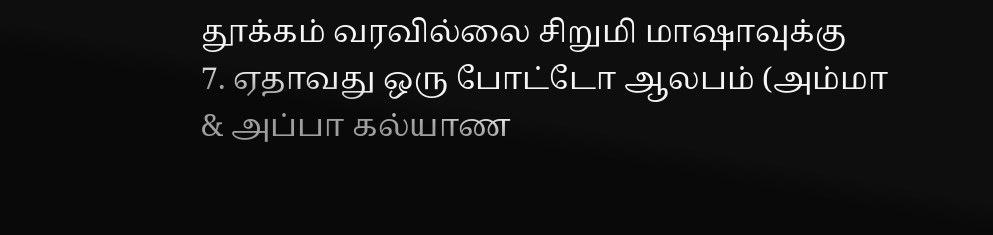தூக்கம் வரவில்லை சிறுமி மாஷாவுக்கு
7. ஏதாவது ஒரு போட்டோ ஆலபம் (அம்மா & அப்பா கல்யாண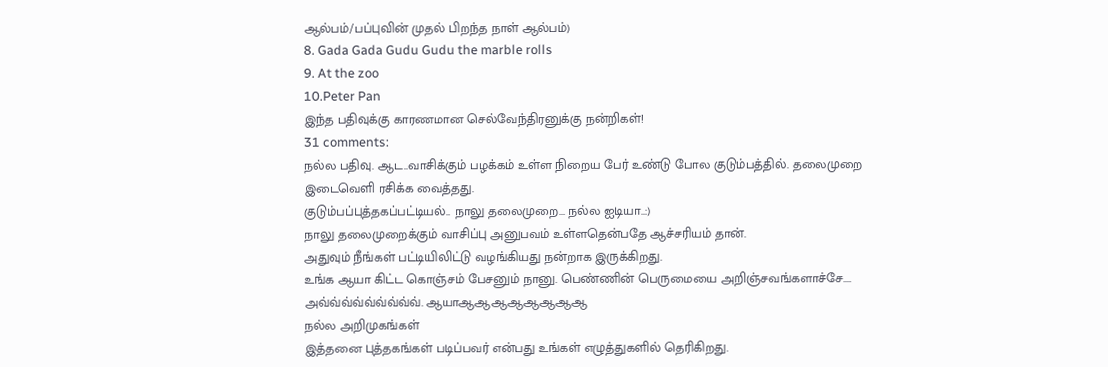ஆல்பம்/பப்புவின் முதல் பிறந்த நாள் ஆல்பம்)
8. Gada Gada Gudu Gudu the marble rolls
9. At the zoo
10.Peter Pan
இந்த பதிவுக்கு காரணமான செல்வேந்திரனுக்கு நன்றிகள்!
31 comments:
நல்ல பதிவு. ஆட..வாசிக்கும் பழக்கம் உள்ள நிறைய பேர் உண்டு போல குடும்பத்தில். தலைமுறை இடைவெளி ரசிக்க வைத்தது.
குடும்பப்புத்தகப்பட்டியல்.. நாலு தலைமுறை... நல்ல ஐடியா..:)
நாலு தலைமுறைக்கும் வாசிப்பு அனுபவம் உள்ளதென்பதே ஆச்சரியம் தான்.
அதுவும் நீங்கள் பட்டியிலிட்டு வழங்கியது நன்றாக இருக்கிறது.
உங்க ஆயா கிட்ட கொஞ்சம் பேசனும் நானு. பெண்ணின் பெருமையை அறிஞ்சவங்களாச்சே....
அவ்வ்வ்வ்வ்வ்வ்வ்வ். ஆயாஆஆஆஆஆஆஆஆ
நல்ல அறிமுகங்கள்
இத்தனை புத்தகங்கள் படிப்பவர் என்பது உங்கள் எழுத்துகளில் தெரிகிறது.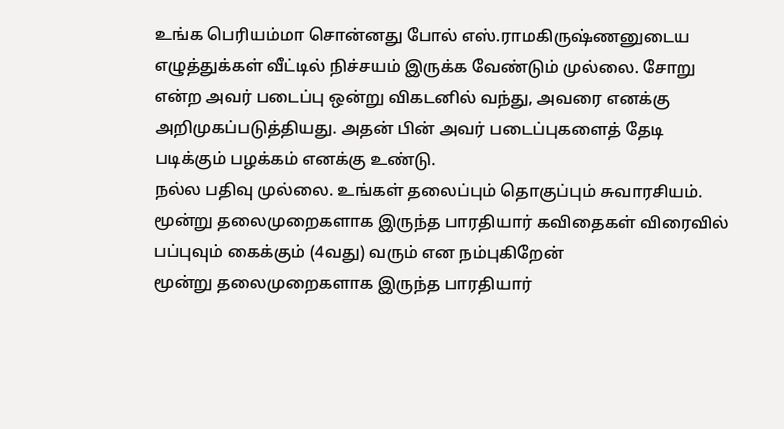உங்க பெரியம்மா சொன்னது போல் எஸ்.ராமகிருஷ்ணனுடைய எழுத்துக்கள் வீட்டில் நிச்சயம் இருக்க வேண்டும் முல்லை. சோறு என்ற அவர் படைப்பு ஒன்று விகடனில் வந்து, அவரை எனக்கு அறிமுகப்படுத்தியது. அதன் பின் அவர் படைப்புகளைத் தேடி படிக்கும் பழக்கம் எனக்கு உண்டு.
நல்ல பதிவு முல்லை. உங்கள் தலைப்பும் தொகுப்பும் சுவாரசியம்.
மூன்று தலைமுறைகளாக இருந்த பாரதியார் கவிதைகள் விரைவில் பப்புவும் கைக்கும் (4வது) வரும் என நம்புகிறேன்
மூன்று தலைமுறைகளாக இருந்த பாரதியார்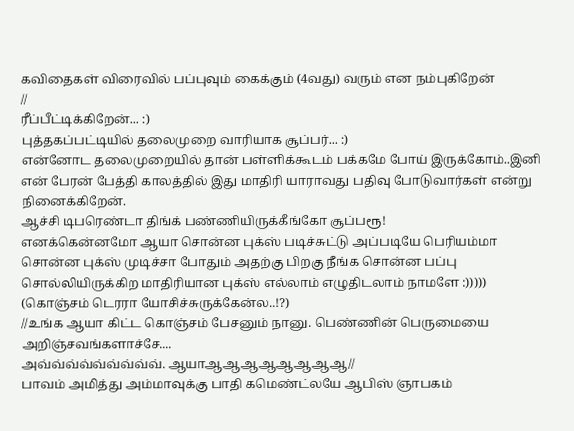கவிதைகள் விரைவில் பப்புவும் கைக்கும் (4வது) வரும் என நம்புகிறேன்
//
ரீப்பீட்டிக்கிறேன்... :)
புத்தகப்பட்டியில் தலைமுறை வாரியாக சூப்பர்... :)
என்னோட தலைமுறையில் தான் பள்ளிக்கூடம் பக்கமே போய் இருக்கோம்..இனி என் பேரன் பேத்தி காலத்தில் இது மாதிரி யாராவது பதிவு போடுவார்கள் என்று நினைக்கிறேன்.
ஆச்சி டிபரெண்டா திங்க் பண்ணியிருக்கீங்கோ சூப்பரூ!
எனக்கென்னமோ ஆயா சொன்ன புக்ஸ் படிச்சுட்டு அப்படியே பெரியம்மா சொன்ன புக்ஸ் முடிச்சா போதும் அதற்கு பிறகு நீங்க சொன்ன பப்பு சொல்லியிருக்கிற மாதிரியான புக்ஸ் எல்லாம் எழுதிடலாம் நாமளே :))))) (கொஞ்சம் டெரரா யோசிச்சுருக்கேன்ல..!?)
//உங்க ஆயா கிட்ட கொஞ்சம் பேசனும் நானு. பெண்ணின் பெருமையை அறிஞ்சவங்களாச்சே....
அவ்வ்வ்வ்வ்வ்வ்வ்வ். ஆயாஆஆஆஆஆஆஆஆ//
பாவம் அமித்து அம்மாவுக்கு பாதி கமெண்ட்லயே ஆபிஸ் ஞாபகம்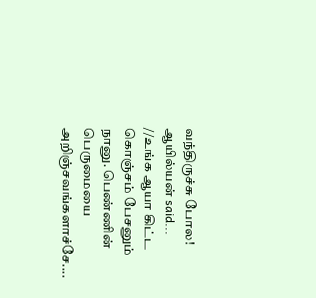வந்திருச்சு போல!
ஆயில்யன் said...
//உங்க ஆயா கிட்ட கொஞ்சம் பேசனும் நானு. பெண்ணின் பெருமையை அறிஞ்சவங்களாச்சே....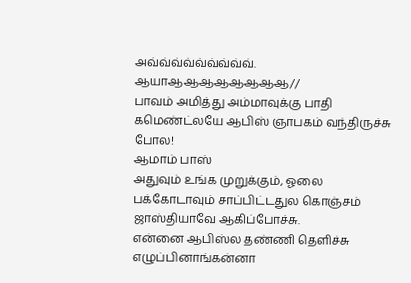அவ்வ்வ்வ்வ்வ்வ்வ்வ். ஆயாஆஆஆஆஆஆஆஆ//
பாவம் அமித்து அம்மாவுக்கு பாதி கமெண்ட்லயே ஆபிஸ் ஞாபகம் வந்திருச்சு போல!
ஆமாம் பாஸ்
அதுவும் உங்க முறுக்கும், ஓலை பக்கோடாவும் சாப்பிட்டதுல கொஞ்சம் ஜாஸ்தியாவே ஆகிப்போச்சு.
என்னை ஆபிஸ்ல தண்ணி தெளிச்சு எழுப்பினாங்கன்னா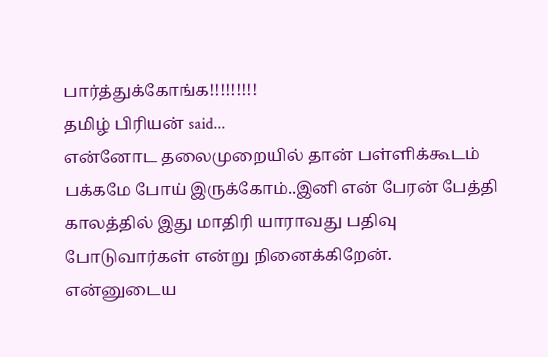பார்த்துக்கோங்க!!!!!!!!!
தமிழ் பிரியன் said...
என்னோட தலைமுறையில் தான் பள்ளிக்கூடம் பக்கமே போய் இருக்கோம்..இனி என் பேரன் பேத்தி காலத்தில் இது மாதிரி யாராவது பதிவு போடுவார்கள் என்று நினைக்கிறேன்.
என்னுடைய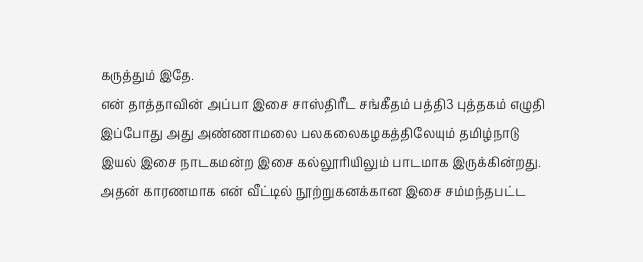கருத்தும் இதே.
என் தாத்தாவின் அப்பா இசை சாஸ்திரீட சங்கீதம் பத்தி3 புத்தகம் எழுதி இப்போது அது அண்ணாமலை பலகலைகழகத்திலேயும் தமிழ்நாடு இயல் இசை நாடகமன்ற இசை கல்லூரியிலும் பாடமாக இருக்கின்றது. அதன் காரணமாக என் வீட்டில் நூற்றுகனக்கான இசை சம்மந்தபட்ட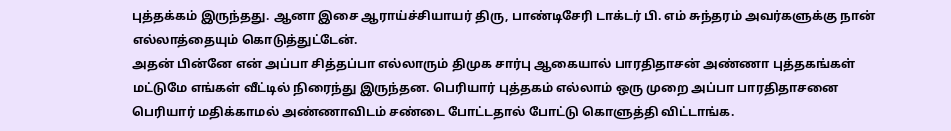புத்தக்கம் இருந்தது. ஆனா இசை ஆராய்ச்சியாயர் திரு, பாண்டிசேரி டாக்டர் பி. எம் சுந்தரம் அவர்களுக்கு நான் எல்லாத்தையும் கொடுத்துட்டேன்.
அதன் பின்னே என் அப்பா சித்தப்பா எல்லாரும் திமுக சார்பு ஆகையால் பாரதிதாசன் அண்ணா புத்தகங்கள் மட்டுமே எங்கள் வீட்டில் நிரைந்து இருந்தன. பெரியார் புத்தகம் எல்லாம் ஒரு முறை அப்பா பாரதிதாசனை பெரியார் மதிக்காமல் அண்ணாவிடம் சண்டை போட்டதால் போட்டு கொளுத்தி விட்டாங்க.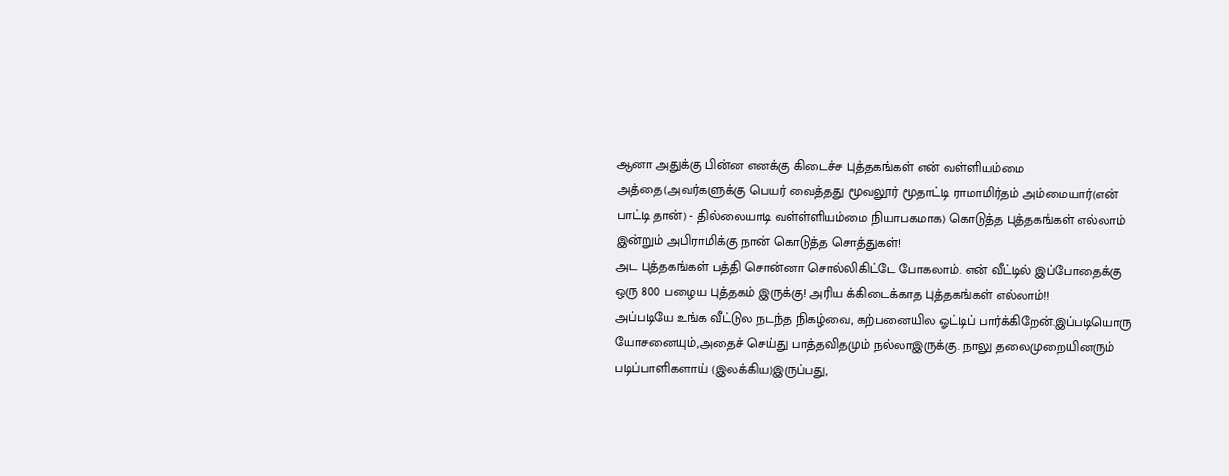ஆனா அதுக்கு பின்ன எனக்கு கிடைச்ச புத்தகங்கள் என் வள்ளியம்மை அத்தை(அவர்களுக்கு பெயர் வைத்தது மூவலூர் மூதாட்டி ராமாமிர்தம் அம்மையார்(என் பாட்டி தான்) - தில்லையாடி வள்ள்ளியம்மை நியாபகமாக) கொடுத்த புத்தகங்கள் எல்லாம் இன்றும் அபிராமிக்கு நான் கொடுத்த சொத்துகள்!
அட புத்தகங்கள் பத்தி சொன்னா சொல்லிகிட்டே போகலாம். என் வீட்டில் இப்போதைக்கு ஒரு 800 பழைய புத்தகம் இருக்கு! அரிய க்கிடைக்காத புத்தகங்கள் எல்லாம்!!
அப்படியே உங்க வீட்டுல நடந்த நிகழ்வை, கற்பனையில ஓட்டிப் பார்க்கிறேன்.இப்படியொரு யோசனையும்,அதைச் செய்து பாத்தவிதமும் நல்லாஇருக்கு. நாலு தலைமுறையினரும் படிப்பாளிகளாய் (இலக்கிய)இருப்பது,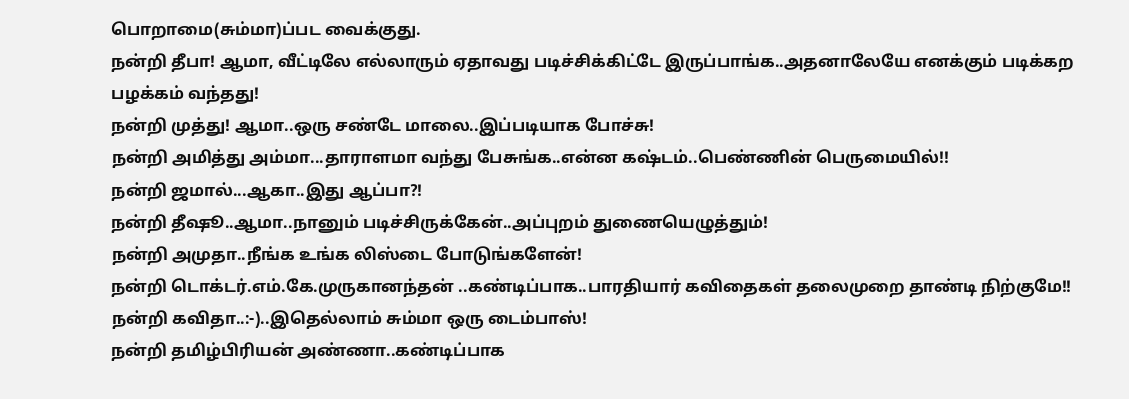பொறாமை(சும்மா)ப்பட வைக்குது.
நன்றி தீபா! ஆமா, வீட்டிலே எல்லாரும் ஏதாவது படிச்சிக்கிட்டே இருப்பாங்க..அதனாலேயே எனக்கும் படிக்கற பழக்கம் வந்தது!
நன்றி முத்து! ஆமா..ஒரு சண்டே மாலை..இப்படியாக போச்சு!
நன்றி அமித்து அம்மா...தாராளமா வந்து பேசுங்க..என்ன கஷ்டம்..பெண்ணின் பெருமையில்!!
நன்றி ஜமால்...ஆகா..இது ஆப்பா?!
நன்றி தீஷூ..ஆமா..நானும் படிச்சிருக்கேன்..அப்புறம் துணையெழுத்தும்!
நன்றி அமுதா..நீங்க உங்க லிஸ்டை போடுங்களேன்!
நன்றி டொக்டர்.எம்.கே.முருகானந்தன் ..கண்டிப்பாக..பாரதியார் கவிதைகள் தலைமுறை தாண்டி நிற்குமே!!
நன்றி கவிதா..:-)..இதெல்லாம் சும்மா ஒரு டைம்பாஸ்!
நன்றி தமிழ்பிரியன் அண்ணா..கண்டிப்பாக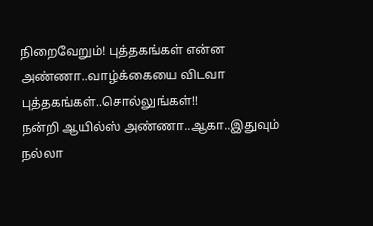நிறைவேறும்! புத்தகங்கள் என்ன அண்ணா..வாழ்க்கையை விடவா புத்தகங்கள்..சொல்லுங்கள்!!
நன்றி ஆயில்ஸ் அண்ணா..ஆகா..இதுவும் நல்லா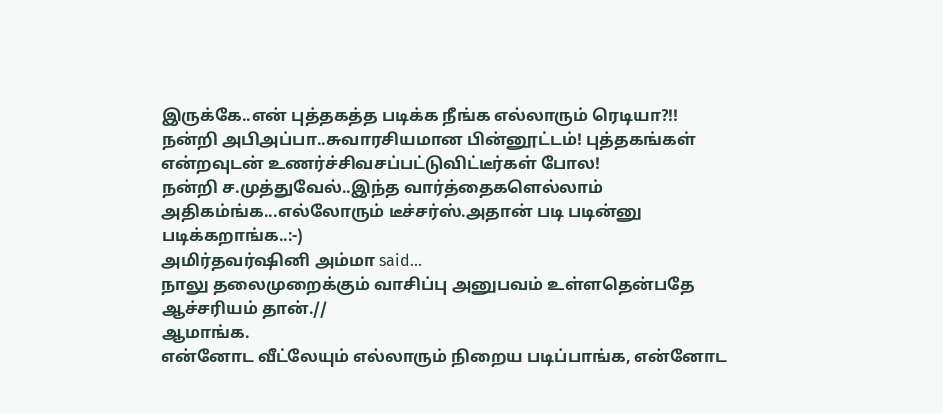இருக்கே..என் புத்தகத்த படிக்க நீங்க எல்லாரும் ரெடியா?!!
நன்றி அபிஅப்பா..சுவாரசியமான பின்னூட்டம்! புத்தகங்கள் என்றவுடன் உணர்ச்சிவசப்பட்டுவிட்டீர்கள் போல!
நன்றி ச.முத்துவேல்..இந்த வார்த்தைகளெல்லாம் அதிகம்ங்க...எல்லோரும் டீச்சர்ஸ்.அதான் படி படின்னு படிக்கறாங்க..:-)
அமிர்தவர்ஷினி அம்மா said...
நாலு தலைமுறைக்கும் வாசிப்பு அனுபவம் உள்ளதென்பதே ஆச்சரியம் தான்.//
ஆமாங்க.
என்னோட வீட்லேயும் எல்லாரும் நிறைய படிப்பாங்க, என்னோட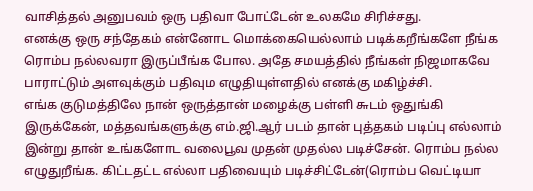வாசித்தல் அனுபவம் ஒரு பதிவா போட்டேன் உலகமே சிரிச்சது.
எனக்கு ஒரு சந்தேகம் என்னோட மொக்கையெல்லாம் படிக்கறீங்களே நீங்க ரொம்ப நல்லவரா இருப்பீங்க போல. அதே சமயத்தில் நீங்கள் நிஜமாகவே பாராட்டும் அளவுக்கும் பதிவும எழுதியுள்ளதில் எனக்கு மகிழ்ச்சி.
எங்க குடுமத்திலே நான் ஒருத்தான் மழைக்கு பள்ளி ௬டம் ஒதுங்கி இருக்கேன், மத்தவங்களுக்கு எம்.ஜி.ஆர் படம் தான் புத்தகம் படிப்பு எல்லாம்
இன்று தான் உங்களோட வலைபூவ முதன் முதல்ல படிச்சேன். ரொம்ப நல்ல எழுதுறீங்க. கிட்டதட்ட எல்லா பதிவையும் படிச்சிட்டேன்(ரொம்ப வெட்டியா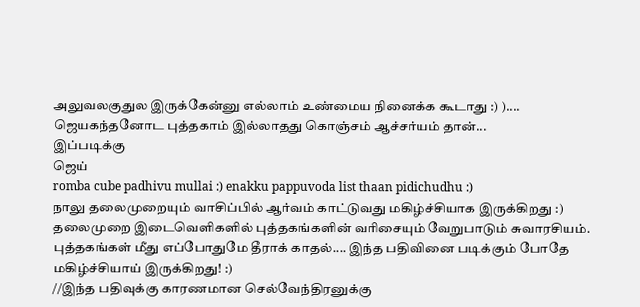அலுவலகுதுல இருக்கேன்னு எல்லாம் உண்மைய நினைக்க கூடாது :) )....
ஜெயகந்தனோட புத்தகாம் இல்லாதது கொஞ்சம் ஆச்சர்யம் தான்...
இப்படிக்கு
ஜெய்
romba cube padhivu mullai :) enakku pappuvoda list thaan pidichudhu :)
நாலு தலைமுறையும் வாசிப்பில் ஆர்வம் காட்டுவது மகிழ்ச்சியாக இருக்கிறது :)
தலைமுறை இடைவெளிகளில் புத்தகங்களின் வரிசையும் வேறுபாடும் சுவாரசியம். புத்தகங்கள் மீது எப்போதுமே தீராக் காதல்.... இந்த பதிவினை படிக்கும் போதே மகிழ்ச்சியாய் இருக்கிறது! :)
//இந்த பதிவுக்கு காரணமான செல்வேந்திரனுக்கு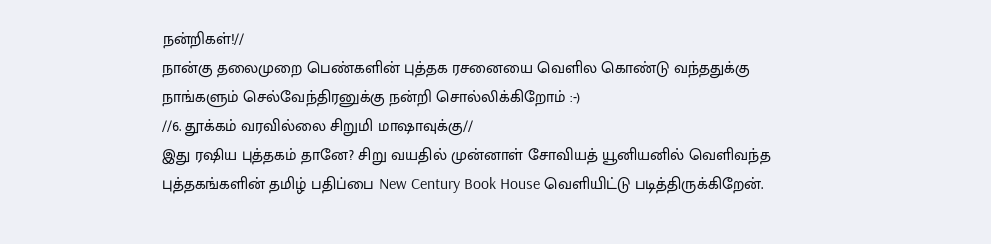நன்றிகள்!//
நான்கு தலைமுறை பெண்களின் புத்தக ரசனையை வெளில கொண்டு வந்ததுக்கு நாங்களும் செல்வேந்திரனுக்கு நன்றி சொல்லிக்கிறோம் :-)
//6. தூக்கம் வரவில்லை சிறுமி மாஷாவுக்கு//
இது ரஷிய புத்தகம் தானே? சிறு வயதில் முன்னாள் சோவியத் யூனியனில் வெளிவந்த புத்தகங்களின் தமிழ் பதிப்பை New Century Book House வெளியிட்டு படித்திருக்கிறேன்.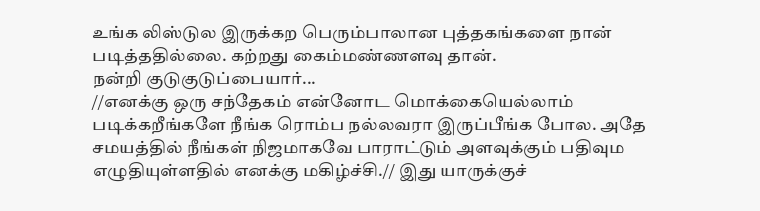உங்க லிஸ்டுல இருக்கற பெரும்பாலான புத்தகங்களை நான் படித்ததில்லை. கற்றது கைம்மண்ணளவு தான்.
நன்றி குடுகுடுப்பையார்...
//எனக்கு ஒரு சந்தேகம் என்னோட மொக்கையெல்லாம் படிக்கறீங்களே நீங்க ரொம்ப நல்லவரா இருப்பீங்க போல. அதே சமயத்தில் நீங்கள் நிஜமாகவே பாராட்டும் அளவுக்கும் பதிவும எழுதியுள்ளதில் எனக்கு மகிழ்ச்சி.// இது யாருக்குச்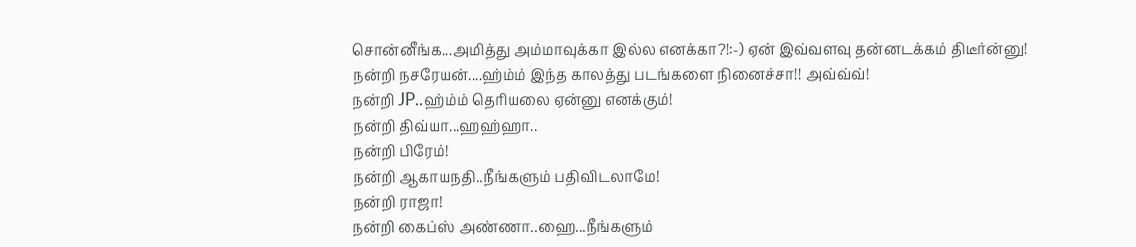சொன்னீங்க...அமித்து அம்மாவுக்கா இல்ல எனக்கா?!:-) ஏன் இவ்வளவு தன்னடக்கம் திடீர்ன்னு!
நன்றி நசரேயன்....ஹ்ம்ம் இந்த காலத்து படங்களை நினைச்சா!! அவ்வ்வ்!
நன்றி JP..ஹ்ம்ம் தெரியலை ஏன்னு எனக்கும்!
நன்றி திவ்யா...ஹஹ்ஹா..
நன்றி பிரேம்!
நன்றி ஆகாயநதி..நீங்களும் பதிவிடலாமே!
நன்றி ராஜா!
நன்றி கைப்ஸ் அண்ணா..ஹை...நீங்களும்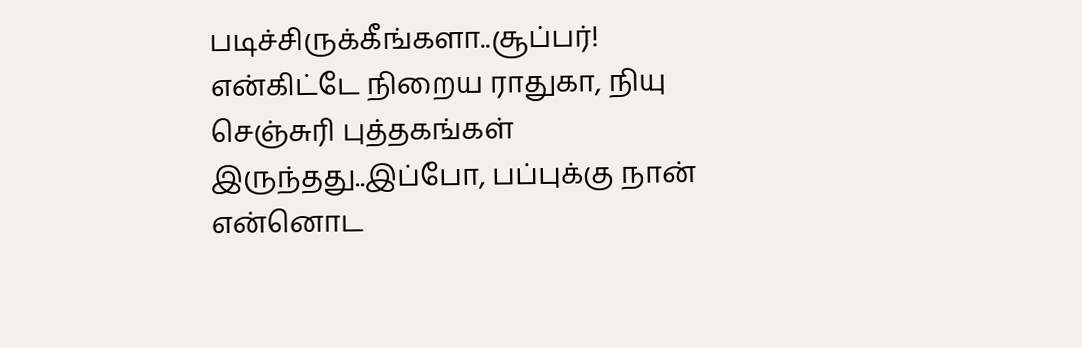படிச்சிருக்கீங்களா..சூப்பர்! என்கிட்டே நிறைய ராதுகா, நியு செஞ்சுரி புத்தகங்கள் இருந்தது..இப்போ, பப்புக்கு நான் என்னொட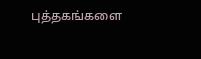புத்தகங்களை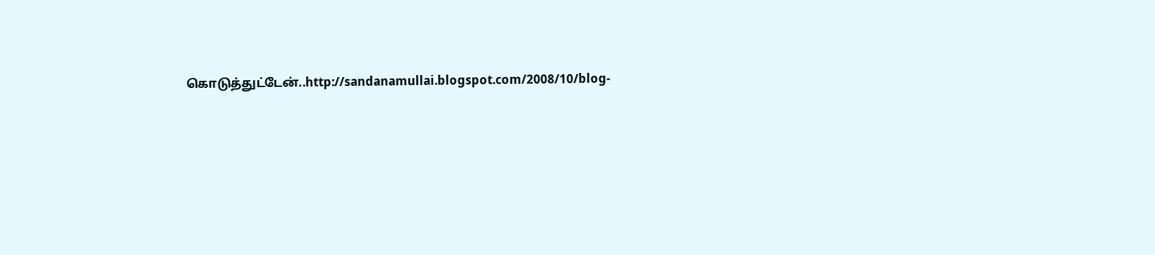கொடுத்துட்டேன்..http://sandanamullai.blogspot.com/2008/10/blog-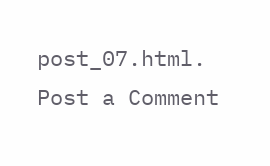post_07.html.
Post a Comment